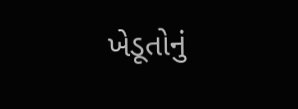ખેડૂતોનું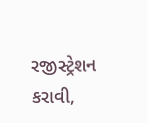રજીસ્ટ્રેશન કરાવી,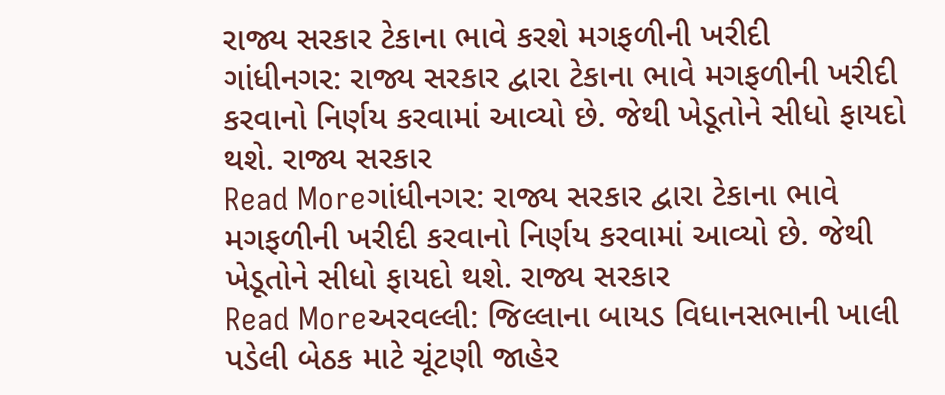રાજ્ય સરકાર ટેકાના ભાવે કરશે મગફળીની ખરીદી
ગાંધીનગર: રાજ્ય સરકાર દ્વારા ટેકાના ભાવે મગફળીની ખરીદી કરવાનો નિર્ણય કરવામાં આવ્યો છે. જેથી ખેડૂતોને સીધો ફાયદો થશે. રાજ્ય સરકાર
Read Moreગાંધીનગર: રાજ્ય સરકાર દ્વારા ટેકાના ભાવે મગફળીની ખરીદી કરવાનો નિર્ણય કરવામાં આવ્યો છે. જેથી ખેડૂતોને સીધો ફાયદો થશે. રાજ્ય સરકાર
Read Moreઅરવલ્લી: જિલ્લાના બાયડ વિધાનસભાની ખાલી પડેલી બેઠક માટે ચૂંટણી જાહેર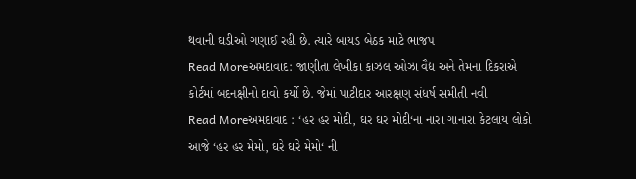થવાની ઘડીઓ ગણાઈ રહી છે. ત્યારે બાયડ બેઠક માટે ભાજપ
Read Moreઅમદાવાદ: જાણીતા લેખીકા કાઝલ ઓઝા વૈદ્ય અને તેમના દિકરાએ કોર્ટમાં બદનક્ષીનો દાવો કર્યો છે. જેમાં પાટીદાર આરક્ષણ સંધર્ષ સમીતી નવી
Read Moreઅમદાવાદ : ‘હર હર મોદી, ઘર ઘર મોદી‘ના નારા ગાનારા કેટલાય લોકો આજે ‘હર હર મેમો, ઘરે ઘરે મેમો‘ ની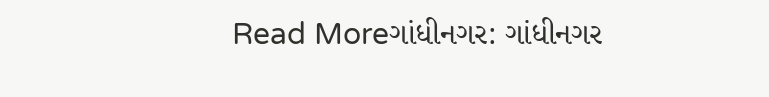Read Moreગાંધીનગર: ગાંધીનગર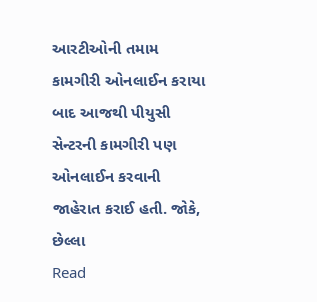આરટીઓની તમામ કામગીરી ઓનલાઈન કરાયા બાદ આજથી પીયુસી સેન્ટરની કામગીરી પણ ઓનલાઈન કરવાની જાહેરાત કરાઈ હતી. જોકે, છેલ્લા
Read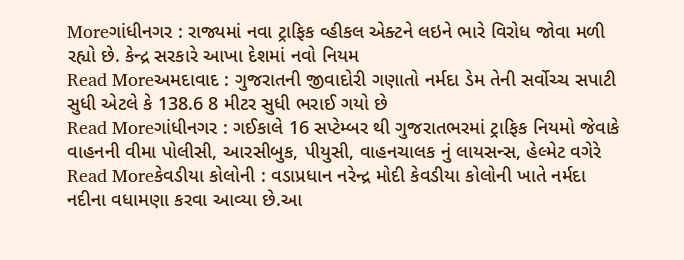Moreગાંધીનગર : રાજ્યમાં નવા ટ્રાફિક વ્હીકલ એક્ટને લઇને ભારે વિરોધ જોવા મળી રહ્યો છે. કેન્દ્ર સરકારે આખા દેશમાં નવો નિયમ
Read Moreઅમદાવાદ : ગુજરાતની જીવાદોરી ગણાતો નર્મદા ડેમ તેની સર્વોચ્ચ સપાટી સુધી એટલે કે 138.6 8 મીટર સુધી ભરાઈ ગયો છે
Read Moreગાંધીનગર : ગઈકાલે 16 સપ્ટેમ્બર થી ગુજરાતભરમાં ટ્રાફિક નિયમો જેવાકે વાહનની વીમા પોલીસી, આરસીબુક, પીયુસી, વાહનચાલક નું લાયસન્સ, હેલ્મેટ વગેરે
Read Moreકેવડીયા કોલોની : વડાપ્રધાન નરેન્દ્ર મોદી કેવડીયા કોલોની ખાતે નર્મદા નદીના વધામણા કરવા આવ્યા છે.આ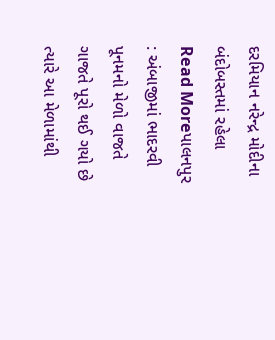દરમિયાન નરેન્દ્ર મોદીના બંદોબસ્તમાં રહેલા
Read Moreપાલનપુર : અંબાજીમાં ભાદરવી પૂનમનો મેળો વાજતે ગાજતે પૂરો થઈ ગયો છે ત્યારે આ મેળામાંથી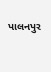પાલનપુર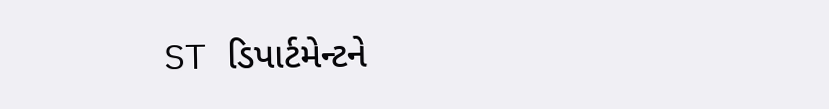ST ડિપાર્ટમેન્ટને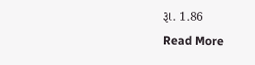રૂા. 1.86
Read More